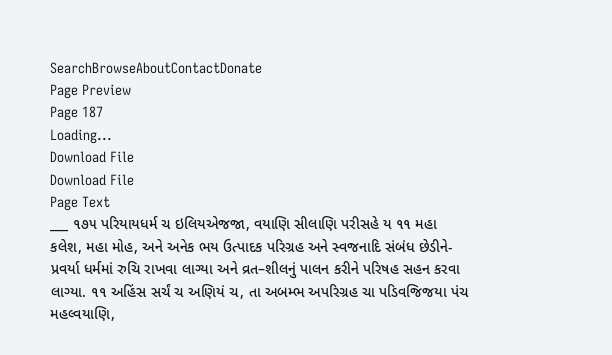SearchBrowseAboutContactDonate
Page Preview
Page 187
Loading...
Download File
Download File
Page Text
___ ૧૭૫ પરિયાયધર્મ ચ ઇલિયએજજા, વયાણિ સીલાણિ પરીસહે ય ૧૧ મહા કલેશ, મહા મોહ, અને અનેક ભય ઉત્પાદક પરિગ્રહ અને સ્વજનાદિ સંબંધ છેડીને-પ્રવર્યા ધર્મમાં રુચિ રાખવા લાગ્યા અને વ્રત–શીલનું પાલન કરીને પરિષહ સહન કરવા લાગ્યા. ૧૧ અહિંસ સર્ચં ચ અણિયં ચ, તા અબમ્ભ અપરિગ્રહ ચા પડિવજિજયા પંચ મહલ્વયાણિ,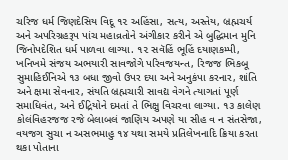ચરિજ ધર્મ જિણદેસિય વિદૂ ૧૨ અહિંસા, સત્ય, અસ્તેય, બ્રહ્મચર્ય અને અપરિગ્રહરૂપ પાંચ મહાવ્રતોને અંગીકાર કરીને એ બુદ્ધિમાન મુનિ જિનોપદેશિત ધર્મ પાળવા લાગ્યા. ૧૨ સવૅહિં ભૂહિં દયાણકમ્પી, ખનિખમે સંજય અભયારી સાવજોગે પરિવજયન્ત, રિજજ ભિકબૂ સુમાહિઈનિએ ૧૩ બધા જીવો ઉપર દયા અને અનુકંપા કરનાર, શાંતિ અને ક્ષમા સેવનાર, સંયતિ બ્રહ્મચારી સાવદ્ય વેગને ત્યાગતાં પૂર્ણ સમાધિવંત, અને ઈદ્રિયોને દમતાં તે ભિક્ષુ વિચરવા લાગ્યા. ૧૩ કાલેણ કોલંવિહરજજ રજે બેલાબલં જાણિય અપણે યા સીહ વ ન સંતસેજા, વયજગ સુચા ન અસભમાહુ ૧૪ યથા સમયે પ્રતિલેખનાદિ ક્રિયા કરતા થકા પોતાના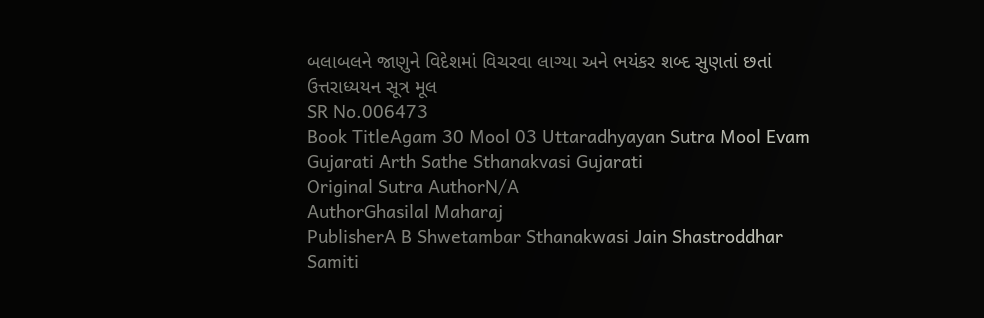બલાબલને જાણુને વિદેશમાં વિચરવા લાગ્યા અને ભયંકર શબ્દ સુણતાં છતાં ઉત્તરાધ્યયન સૂત્ર મૂલ
SR No.006473
Book TitleAgam 30 Mool 03 Uttaradhyayan Sutra Mool Evam Gujarati Arth Sathe Sthanakvasi Gujarati
Original Sutra AuthorN/A
AuthorGhasilal Maharaj
PublisherA B Shwetambar Sthanakwasi Jain Shastroddhar Samiti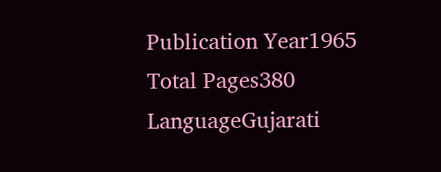Publication Year1965
Total Pages380
LanguageGujarati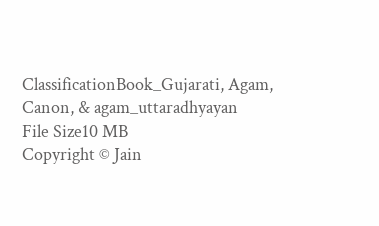ClassificationBook_Gujarati, Agam, Canon, & agam_uttaradhyayan
File Size10 MB
Copyright © Jain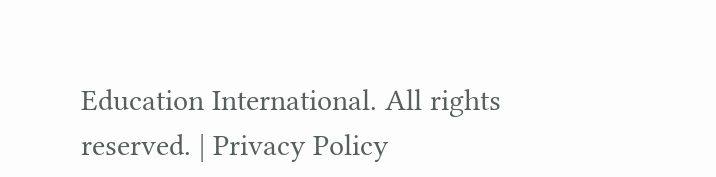Education International. All rights reserved. | Privacy Policy